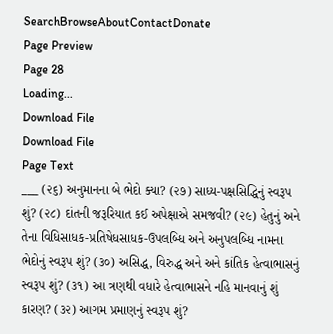SearchBrowseAboutContactDonate
Page Preview
Page 28
Loading...
Download File
Download File
Page Text
___ (૨૬) અનુમાનના બે ભેદો ક્યા? (૨૭) સાધ્ય-પક્ષસિદ્ધિનું સ્વરૂપ શું? (૨૮) દાંતની જરૂરિયાત કઈ અપેક્ષાએ સમજવી? (૨૯) હેતુનું અને તેના વિધિસાધક-પ્રતિષેધસાધક-ઉપલબ્ધિ અને અનુપલબ્ધિ નામના ભેદોનું સ્વરૂપ શું? (૩૦) અસિદ્ધ, વિરુદ્ધ અને અને કાંતિક હેત્વાભાસનું સ્વરૂપ શું? (૩૧) આ ત્રણથી વધારે હેત્વાભાસને નહિ માનવાનું શું કારણ? (૩૨) આગમ પ્રમાણનું સ્વરૂપ શું?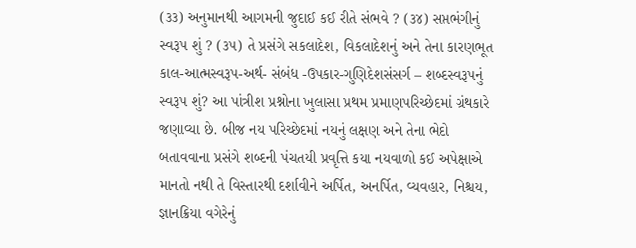(૩૩) અનુમાનથી આગમની જુદાઈ કઈ રીતે સંભવે ? (૩૪) સપ્તભંગીનું સ્વરૂપ શું ? (૩૫) તે પ્રસંગે સકલાદેશ, વિકલાદેશનું અને તેના કારણભૂત કાલ-આત્મસ્વરૂપ-અર્થ- સંબંધ -ઉપકાર-ગુણિદેશસંસર્ગ – શબ્દસ્વરૂપનું સ્વરૂપ શું? આ પાંત્રીશ પ્રશ્નોના ખુલાસા પ્રથમ પ્રમાણપરિચ્છેદમાં ગ્રંથકારે જણાવ્યા છે. બીજ નય પરિચ્છેદમાં નયનું લક્ષણ અને તેના ભેદો બતાવવાના પ્રસંગે શબ્દની પંચતયી પ્રવૃત્તિ કયા નયવાળો કઈ અપેક્ષાએ માનતો નથી તે વિસ્તારથી દર્શાવીને અર્પિત, અનર્પિત, વ્યવહાર, નિશ્ચય, જ્ઞાનક્રિયા વગેરેનું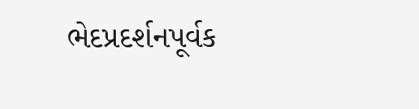ભેદપ્રદર્શનપૂર્વક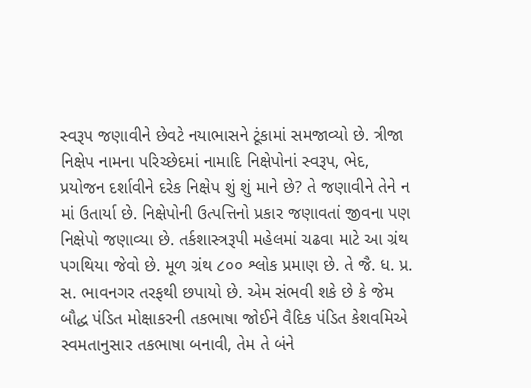સ્વરૂપ જણાવીને છેવટે નયાભાસને ટૂંકામાં સમજાવ્યો છે. ત્રીજા નિક્ષેપ નામના પરિચ્છેદમાં નામાદિ નિક્ષેપોનાં સ્વરૂપ, ભેદ, પ્રયોજન દર્શાવીને દરેક નિક્ષેપ શું શું માને છે? તે જણાવીને તેને ન માં ઉતાર્યા છે. નિક્ષેપોની ઉત્પત્તિનો પ્રકાર જણાવતાં જીવના પણ નિક્ષેપો જણાવ્યા છે. તર્કશાસ્ત્રરૂપી મહેલમાં ચઢવા માટે આ ગ્રંથ પગથિયા જેવો છે. મૂળ ગ્રંથ ૮૦૦ શ્લોક પ્રમાણ છે. તે જૈ. ધ. પ્ર. સ. ભાવનગર તરફથી છપાયો છે. એમ સંભવી શકે છે કે જેમ બૌદ્ધ પંડિત મોક્ષાકરની તકભાષા જોઈને વૈદિક પંડિત કેશવમિએ સ્વમતાનુસાર તકભાષા બનાવી, તેમ તે બંને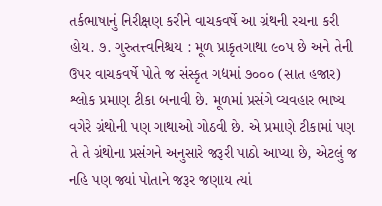તર્કભાષાનું નિરીક્ષણ કરીને વાચકવર્ષે આ ગ્રંથની રચના કરી હોય. ૭. ગુરુતત્ત્વનિશ્ચય : મૂળ પ્રાકૃતગાથા ૯૦પ છે અને તેની ઉપર વાચકવર્ષે પોતે જ સંસ્કૃત ગદ્યમાં ૭૦૦૦ (સાત હજાર) શ્લોક પ્રમાણ ટીકા બનાવી છે. મૂળમાં પ્રસંગે વ્યવહાર ભાષ્ય વગેરે ગ્રંથોની પણ ગાથાઓ ગોઠવી છે. એ પ્રમાણે ટીકામાં પણ તે તે ગ્રંથોના પ્રસંગને અનુસારે જરૂરી પાઠો આપ્યા છે, એટલું જ નહિ પણ જ્યાં પોતાને જરૂર જણાય ત્યાં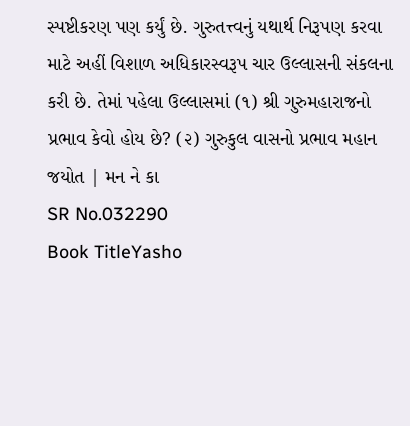સ્પષ્ટીકરણ પણ કર્યું છે. ગુરુતત્ત્વનું યથાર્થ નિરૂપણ કરવા માટે અહીં વિશાળ અધિકારસ્વરૂપ ચાર ઉલ્લાસની સંકલના કરી છે. તેમાં પહેલા ઉલ્લાસમાં (૧) શ્રી ગુરુમહારાજનો પ્રભાવ કેવો હોય છે? (૨) ગુરુકુલ વાસનો પ્રભાવ મહાન જયોત | મન ને કા
SR No.032290
Book TitleYasho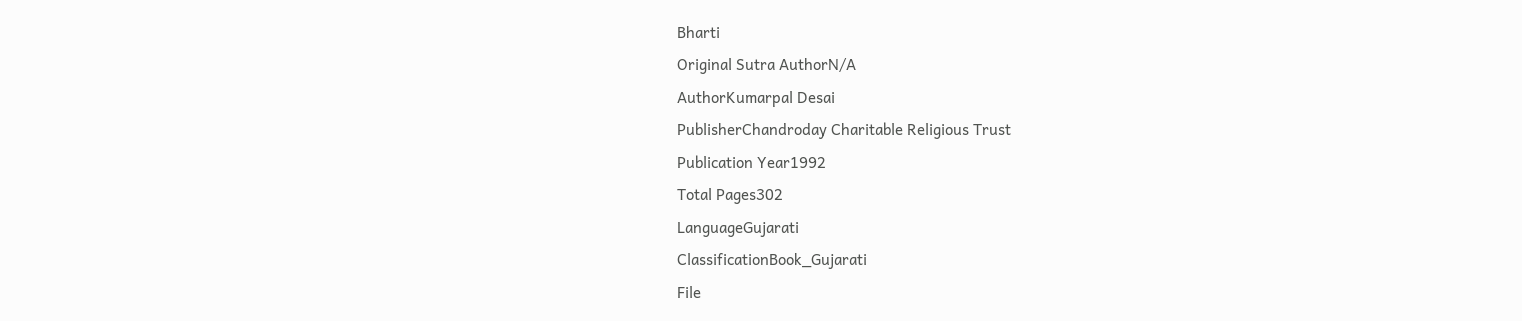Bharti
Original Sutra AuthorN/A
AuthorKumarpal Desai
PublisherChandroday Charitable Religious Trust
Publication Year1992
Total Pages302
LanguageGujarati
ClassificationBook_Gujarati
File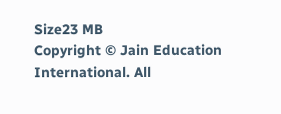Size23 MB
Copyright © Jain Education International. All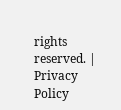rights reserved. | Privacy Policy